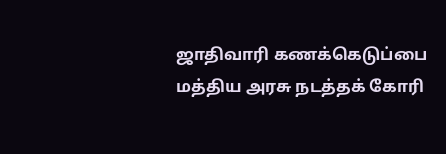ஜாதிவாரி கணக்கெடுப்பை மத்திய அரசு நடத்தக் கோரி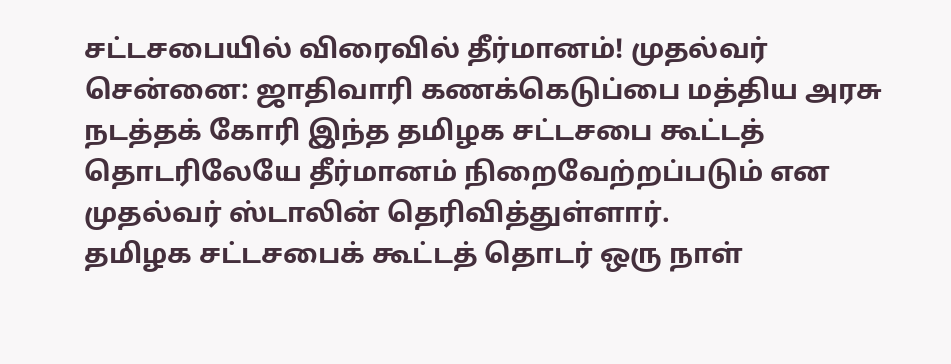சட்டசபையில் விரைவில் தீர்மானம்! முதல்வர்
சென்னை: ஜாதிவாரி கணக்கெடுப்பை மத்திய அரசு நடத்தக் கோரி இந்த தமிழக சட்டசபை கூட்டத் தொடரிலேயே தீர்மானம் நிறைவேற்றப்படும் என முதல்வர் ஸ்டாலின் தெரிவித்துள்ளார்.
தமிழக சட்டசபைக் கூட்டத் தொடர் ஒரு நாள்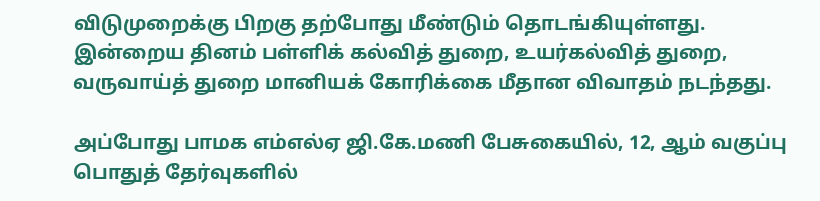விடுமுறைக்கு பிறகு தற்போது மீண்டும் தொடங்கியுள்ளது. இன்றைய தினம் பள்ளிக் கல்வித் துறை, உயர்கல்வித் துறை, வருவாய்த் துறை மானியக் கோரிக்கை மீதான விவாதம் நடந்தது.

அப்போது பாமக எம்எல்ஏ ஜி.கே.மணி பேசுகையில், 12, ஆம் வகுப்பு பொதுத் தேர்வுகளில்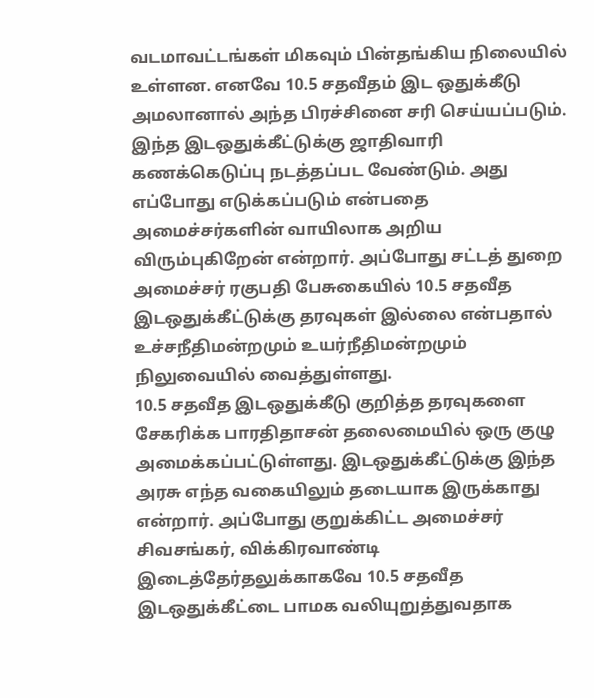வடமாவட்டங்கள் மிகவும் பின்தங்கிய நிலையில் உள்ளன. எனவே 10.5 சதவீதம் இட ஒதுக்கீடு அமலானால் அந்த பிரச்சினை சரி செய்யப்படும்.
இந்த இடஒதுக்கீட்டுக்கு ஜாதிவாரி கணக்கெடுப்பு நடத்தப்பட வேண்டும். அது எப்போது எடுக்கப்படும் என்பதை அமைச்சர்களின் வாயிலாக அறிய விரும்புகிறேன் என்றார். அப்போது சட்டத் துறை அமைச்சர் ரகுபதி பேசுகையில் 10.5 சதவீத இடஒதுக்கீட்டுக்கு தரவுகள் இல்லை என்பதால் உச்சநீதிமன்றமும் உயர்நீதிமன்றமும் நிலுவையில் வைத்துள்ளது.
10.5 சதவீத இடஒதுக்கீடு குறித்த தரவுகளை சேகரிக்க பாரதிதாசன் தலைமையில் ஒரு குழு அமைக்கப்பட்டுள்ளது. இடஒதுக்கீட்டுக்கு இந்த அரசு எந்த வகையிலும் தடையாக இருக்காது என்றார். அப்போது குறுக்கிட்ட அமைச்சர் சிவசங்கர், விக்கிரவாண்டி இடைத்தேர்தலுக்காகவே 10.5 சதவீத இடஒதுக்கீட்டை பாமக வலியுறுத்துவதாக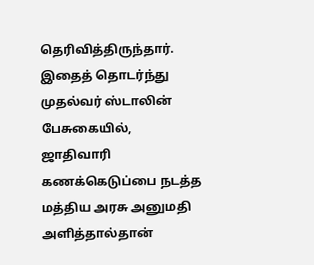தெரிவித்திருந்தார்.
இதைத் தொடர்ந்து முதல்வர் ஸ்டாலின் பேசுகையில், ஜாதிவாரி கணக்கெடுப்பை நடத்த மத்திய அரசு அனுமதி அளித்தால்தான்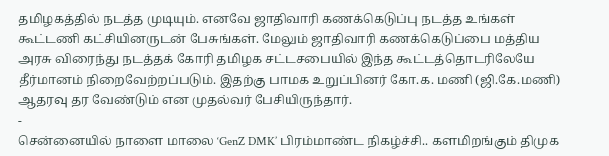தமிழகத்தில் நடத்த முடியும். எனவே ஜாதிவாரி கணக்கெடுப்பு நடத்த உங்கள் கூட்டணி கட்சியினருடன் பேசுங்கள். மேலும் ஜாதிவாரி கணக்கெடுப்பை மத்திய அரசு விரைந்து நடத்தக் கோரி தமிழக சட்டசபையில் இந்த கூட்டத்தொடரிலேயே தீர்மானம் நிறைவேற்றப்படும். இதற்கு பாமக உறுப்பினர் கோ.க. மணி (ஜி.கே.மணி) ஆதரவு தர வேண்டும் என முதல்வர் பேசியிருந்தார்.
-
சென்னையில் நாளை மாலை ‘GenZ DMK’ பிரம்மாண்ட நிகழ்ச்சி.. களமிறங்கும் திமுக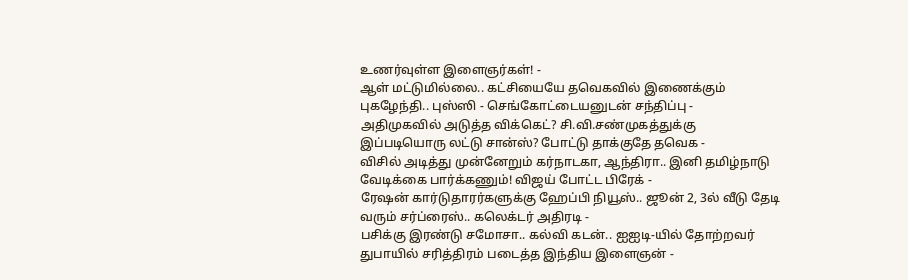உணர்வுள்ள இளைஞர்கள்! -
ஆள் மட்டுமில்லை.. கட்சியையே தவெகவில் இணைக்கும் புகழேந்தி.. புஸ்ஸி - செங்கோட்டையனுடன் சந்திப்பு -
அதிமுகவில் அடுத்த விக்கெட்? சி.வி.சண்முகத்துக்கு இப்படியொரு லட்டு சான்ஸ்? போட்டு தாக்குதே தவெக -
விசில் அடித்து முன்னேறும் கர்நாடகா, ஆந்திரா.. இனி தமிழ்நாடு வேடிக்கை பார்க்கணும்! விஜய் போட்ட பிரேக் -
ரேஷன் கார்டுதாரர்களுக்கு ஹேப்பி நியூஸ்.. ஜூன் 2, 3ல் வீடு தேடி வரும் சர்ப்ரைஸ்.. கலெக்டர் அதிரடி -
பசிக்கு இரண்டு சமோசா.. கல்வி கடன்.. ஐஐடி-யில் தோற்றவர் துபாயில் சரித்திரம் படைத்த இந்திய இளைஞன் -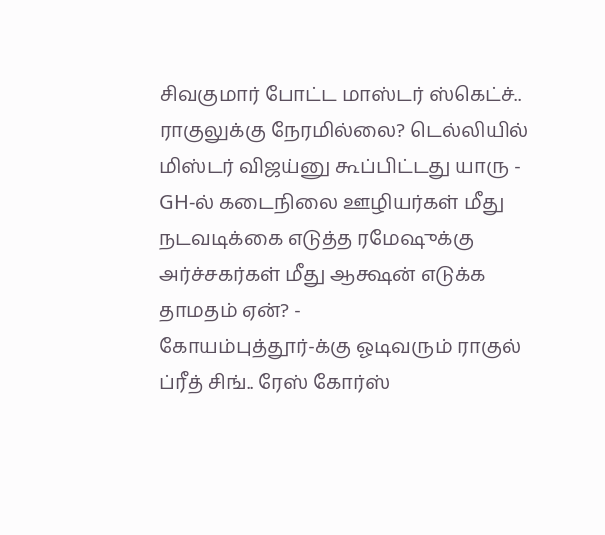சிவகுமார் போட்ட மாஸ்டர் ஸ்கெட்ச்.. ராகுலுக்கு நேரமில்லை? டெல்லியில் மிஸ்டர் விஜய்னு கூப்பிட்டது யாரு -
GH-ல் கடைநிலை ஊழியர்கள் மீது நடவடிக்கை எடுத்த ரமேஷுக்கு அர்ச்சகர்கள் மீது ஆக்ஷன் எடுக்க தாமதம் ஏன்? -
கோயம்புத்தூர்-க்கு ஓடிவரும் ராகுல் ப்ரீத் சிங்.. ரேஸ் கோர்ஸ்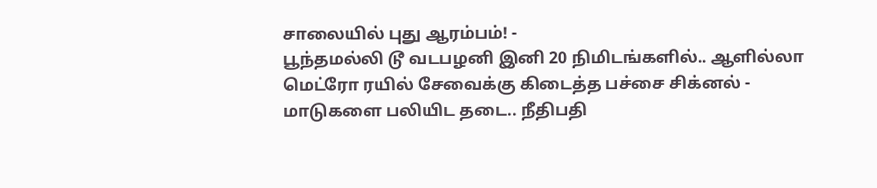சாலையில் புது ஆரம்பம்! -
பூந்தமல்லி டூ வடபழனி இனி 20 நிமிடங்களில்.. ஆளில்லா மெட்ரோ ரயில் சேவைக்கு கிடைத்த பச்சை சிக்னல் -
மாடுகளை பலியிட தடை.. நீதிபதி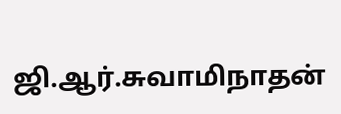ஜி.ஆர்.சுவாமிநாதன்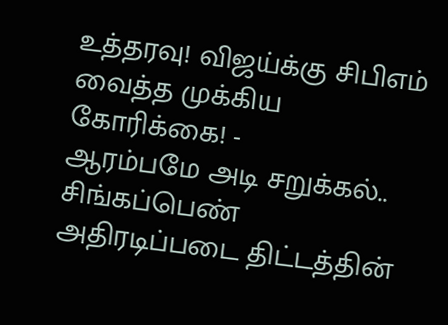உத்தரவு! விஜய்க்கு சிபிஎம் வைத்த முக்கிய கோரிக்கை! -
ஆரம்பமே அடி சறுக்கல்.. சிங்கப்பெண் அதிரடிப்படை திட்டத்தின்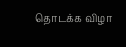தொடக்க விழா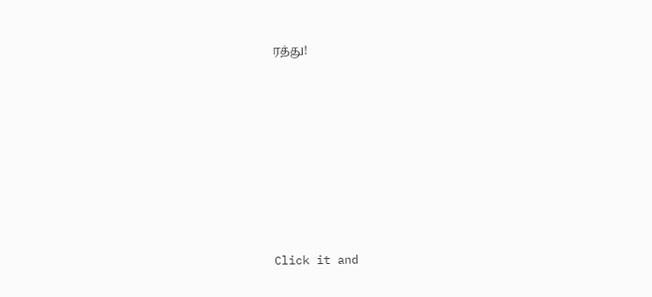ரத்து!












Click it and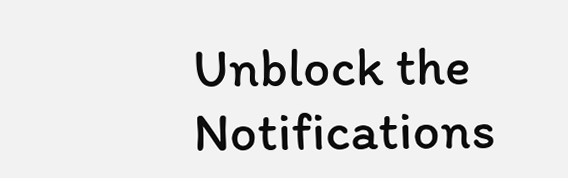Unblock the Notifications